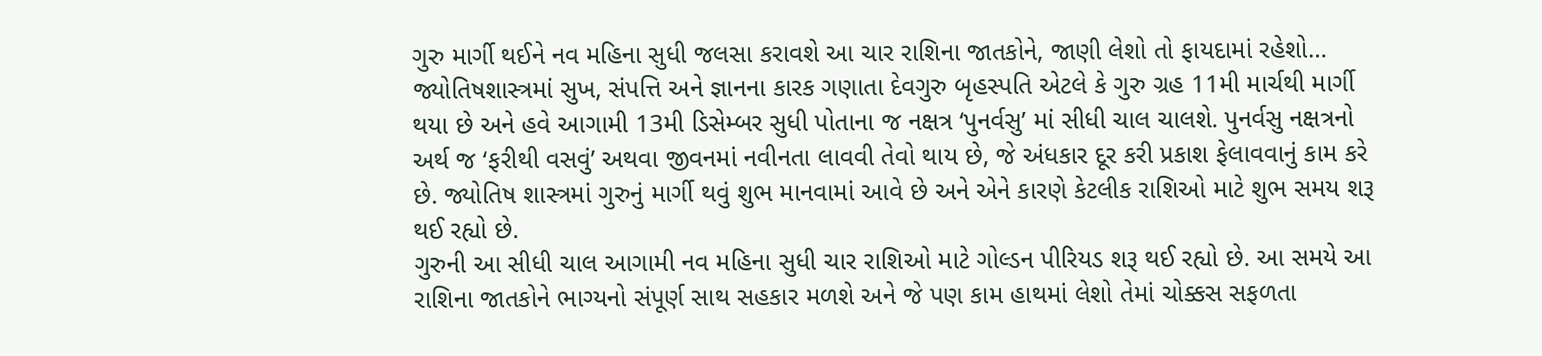ગુરુ માર્ગી થઈને નવ મહિના સુધી જલસા કરાવશે આ ચાર રાશિના જાતકોને, જાણી લેશો તો ફાયદામાં રહેશો…
જ્યોતિષશાસ્ત્રમાં સુખ, સંપત્તિ અને જ્ઞાનના કારક ગણાતા દેવગુરુ બૃહસ્પતિ એટલે કે ગુરુ ગ્રહ 11મી માર્ચથી માર્ગી થયા છે અને હવે આગામી 13મી ડિસેમ્બર સુધી પોતાના જ નક્ષત્ર ‘પુનર્વસુ’ માં સીધી ચાલ ચાલશે. પુનર્વસુ નક્ષત્રનો અર્થ જ ‘ફરીથી વસવું’ અથવા જીવનમાં નવીનતા લાવવી તેવો થાય છે, જે અંધકાર દૂર કરી પ્રકાશ ફેલાવવાનું કામ કરે છે. જ્યોતિષ શાસ્ત્રમાં ગુરુનું માર્ગી થવું શુભ માનવામાં આવે છે અને એને કારણે કેટલીક રાશિઓ માટે શુભ સમય શરૂ થઈ રહ્યો છે.
ગુરુની આ સીધી ચાલ આગામી નવ મહિના સુધી ચાર રાશિઓ માટે ગોલ્ડન પીરિયડ શરૂ થઈ રહ્યો છે. આ સમયે આ રાશિના જાતકોને ભાગ્યનો સંપૂર્ણ સાથ સહકાર મળશે અને જે પણ કામ હાથમાં લેશો તેમાં ચોક્કસ સફળતા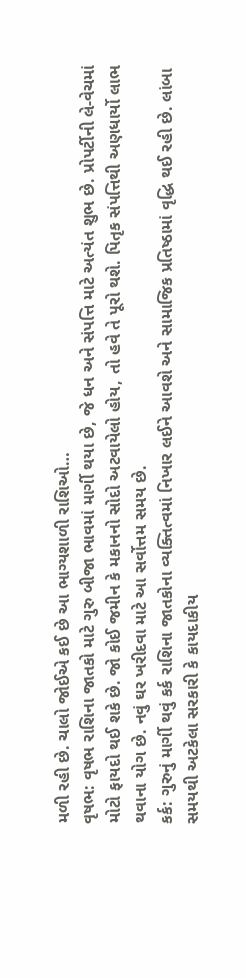મળી રહી છે. ચાલો જોઈએ કઈ છે આ ભાગ્યશાળી રાશિઓ…
વૃષભ: વૃષભ રાશિના જાતકો માટે ગુરુ બીજા ભાવમાં માર્ગી થયા છે, જે ધન અને સંપત્તિ માટે અત્યંત શુભ છે. પ્રોપર્ટીની લે-વેચમાં મોટો ફાયદો થઈ શકે છે. જો કોઈ જમીન કે મકાનનો સોદો અટવાયેલો હોય, તો હવે તે પૂરો થશે. પિતૃક સંપત્તિથી અણધાર્યો લાભ થવાના યોગ છે. નવું ઘર ખરીદવા માટે આ સર્વોત્તમ સમય છે.
કર્ક: ગુરુનું માર્ગી થવું કર્ક રાશિના જાતકોના વ્યક્તિત્વમાં નિખાર લઈને આવશે અને સામાજિક પ્રતિષ્ઠામાં વૃદ્ધિ થઈ રહી છે. લાંબા સમયથી અટકેલા સરકારી કે કાયદાકીય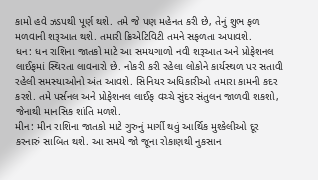કામો હવે ઝડપથી પૂર્ણ થશે. તમે જે પણ મહેનત કરી છે, તેનું શુભ ફળ મળવાની શરૂઆત થશે. તમારી ક્રિએટિવિટી તમને સફળતા અપાવશે.
ધન: ધન રાશિના જાતકો માટે આ સમયગાળો નવી શરૂઆત અને પ્રોફેશનલ લાઈફમાં સ્થિરતા લાવનારો છે. નોકરી કરી રહેલા લોકોને કાર્યસ્થળ પર સતાવી રહેલી સમસ્યાઓનો અંત આવશે. સિનિયર અધિકારીઓ તમારા કામની કદર કરશે. તમે પર્સનલ અને પ્રોફેશનલ લાઈફ વચ્ચે સુંદર સંતુલન જાળવી શકશો, જેનાથી માનસિક શાંતિ મળશે.
મીન: મીન રાશિના જાતકો માટે ગુરુનું માર્ગી થવું આર્થિક મુશ્કેલીઓ દૂર કરનારું સાબિત થશે. આ સમયે જો જૂના રોકાણથી નુકસાન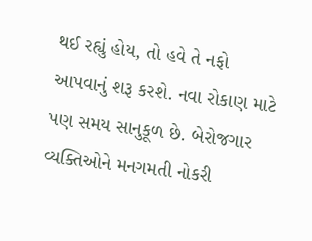થઈ રહ્યું હોય, તો હવે તે નફો આપવાનું શરૂ કરશે. નવા રોકાણ માટે પણ સમય સાનુકૂળ છે. બેરોજગાર વ્યક્તિઓને મનગમતી નોકરી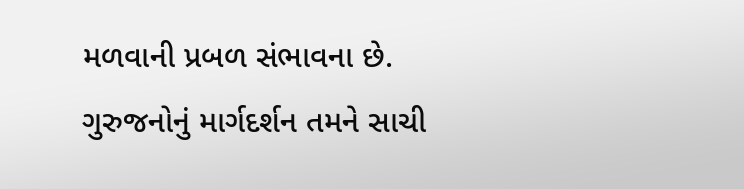મળવાની પ્રબળ સંભાવના છે. ગુરુજનોનું માર્ગદર્શન તમને સાચી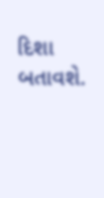દિશા બતાવશે.